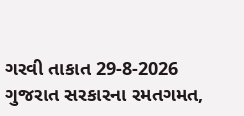ગરવી તાકાત 29-8-2026
ગુજરાત સરકારના રમતગમત,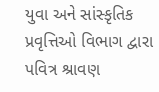યુવા અને સાંસ્કૃતિક પ્રવૃત્તિઓ વિભાગ દ્વારા પવિત્ર શ્રાવણ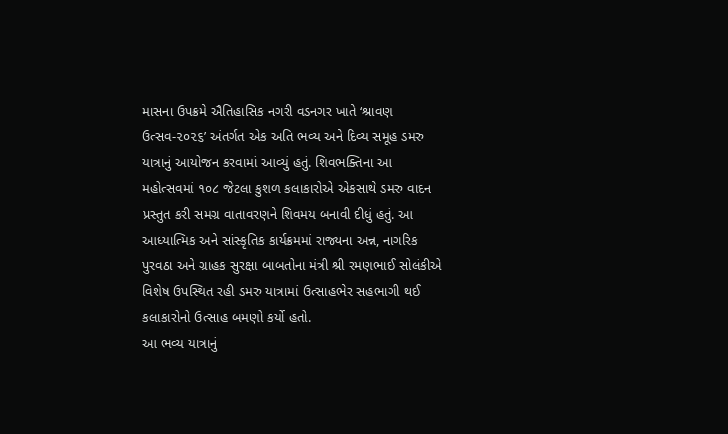માસના ઉપક્રમે ઐતિહાસિક નગરી વડનગર ખાતે ‘શ્રાવણ ઉત્સવ-૨૦૨૬’ અંતર્ગત એક અતિ ભવ્ય અને દિવ્ય સમૂહ ડમરુ યાત્રાનું આયોજન કરવામાં આવ્યું હતું. શિવભક્તિના આ મહોત્સવમાં ૧૦૮ જેટલા કુશળ કલાકારોએ એકસાથે ડમરુ વાદન પ્રસ્તુત કરી સમગ્ર વાતાવરણને શિવમય બનાવી દીધું હતું. આ આધ્યાત્મિક અને સાંસ્કૃતિક કાર્યક્રમમાં રાજ્યના અન્ન, નાગરિક પુરવઠા અને ગ્રાહક સુરક્ષા બાબતોના મંત્રી શ્રી રમણભાઈ સોલંકીએ વિશેષ ઉપસ્થિત રહી ડમરુ યાત્રામાં ઉત્સાહભેર સહભાગી થઈ કલાકારોનો ઉત્સાહ બમણો કર્યો હતો.
આ ભવ્ય યાત્રાનું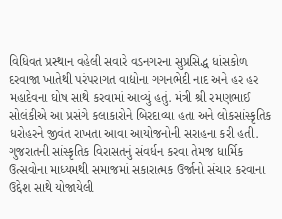વિધિવત પ્રસ્થાન વહેલી સવારે વડનગરના સુપ્રસિદ્ધ ધાંસકોળ દરવાજા ખાતેથી પરંપરાગત વાદ્યોના ગગનભેદી નાદ અને હર હર મહાદેવના ઘોષ સાથે કરવામાં આવ્યું હતું. મંત્રી શ્રી રમણભાઈ સોલંકીએ આ પ્રસંગે કલાકારોને બિરદાવ્યા હતા અને લોકસાંસ્કૃતિક ધરોહરને જીવંત રાખતા આવા આયોજનોની સરાહના કરી હતી. ગુજરાતની સાંસ્કૃતિક વિરાસતનું સંવર્ધન કરવા તેમજ ધાર્મિક ઉત્સવોના માધ્યમથી સમાજમાં સકારાત્મક ઉર્જાનો સંચાર કરવાના ઉદ્દેશ સાથે યોજાયેલી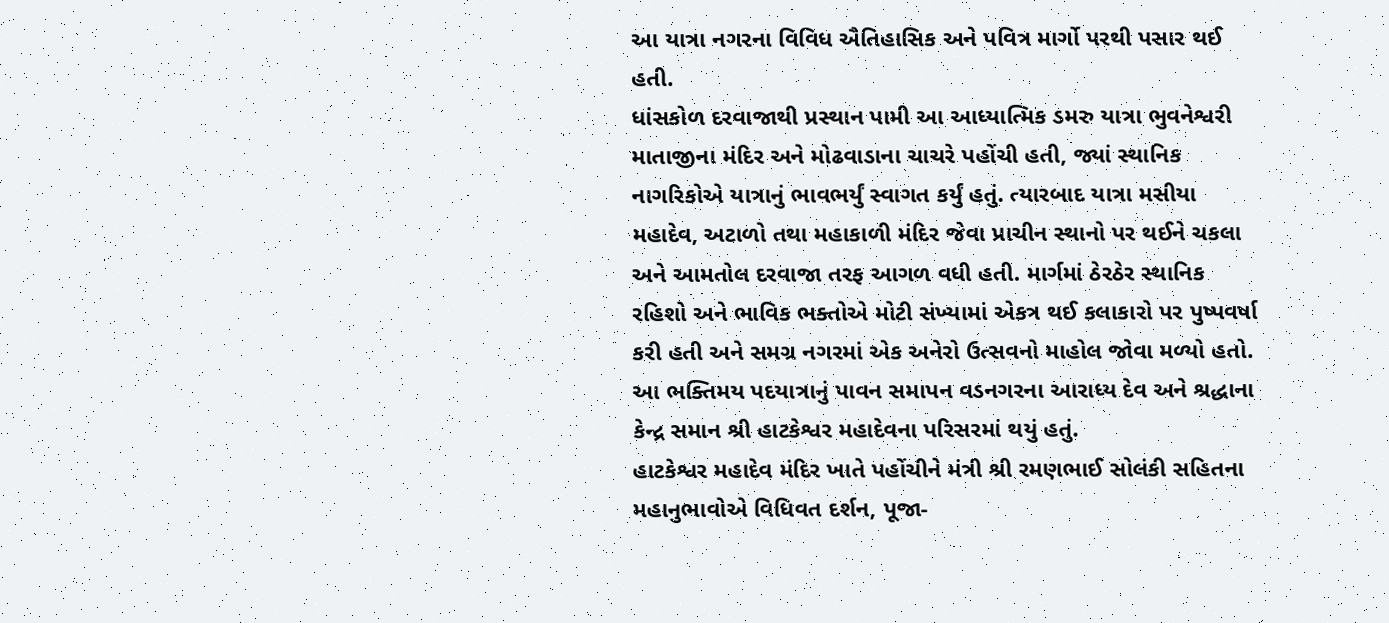આ યાત્રા નગરના વિવિધ ઐતિહાસિક અને પવિત્ર માર્ગો પરથી પસાર થઈ હતી.
ધાંસકોળ દરવાજાથી પ્રસ્થાન પામી આ આધ્યાત્મિક ડમરુ યાત્રા ભુવનેશ્વરી માતાજીના મંદિર અને મોઢવાડાના ચાચરે પહોંચી હતી, જ્યાં સ્થાનિક નાગરિકોએ યાત્રાનું ભાવભર્યું સ્વાગત કર્યું હતું. ત્યારબાદ યાત્રા મસીયા મહાદેવ, અટાળો તથા મહાકાળી મંદિર જેવા પ્રાચીન સ્થાનો પર થઈને ચકલા અને આમતોલ દરવાજા તરફ આગળ વધી હતી. માર્ગમાં ઠેરઠેર સ્થાનિક રહિશો અને ભાવિક ભક્તોએ મોટી સંખ્યામાં એકત્ર થઈ કલાકારો પર પુષ્પવર્ષા કરી હતી અને સમગ્ર નગરમાં એક અનેરો ઉત્સવનો માહોલ જોવા મળ્યો હતો. આ ભક્તિમય પદયાત્રાનું પાવન સમાપન વડનગરના આરાધ્ય દેવ અને શ્રદ્ધાના કેન્દ્ર સમાન શ્રી હાટકેશ્વર મહાદેવના પરિસરમાં થયું હતું.
હાટકેશ્વર મહાદેવ મંદિર ખાતે પહોંચીને મંત્રી શ્રી રમણભાઈ સોલંકી સહિતના મહાનુભાવોએ વિધિવત દર્શન, પૂજા-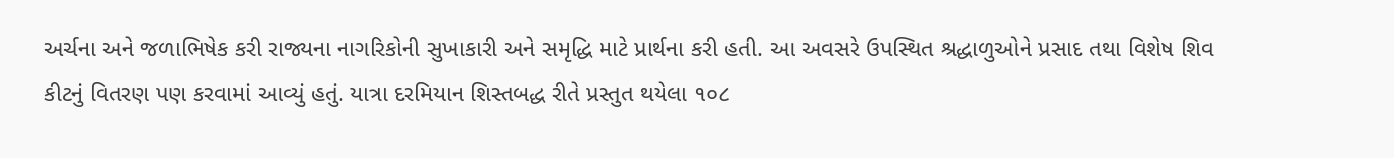અર્ચના અને જળાભિષેક કરી રાજ્યના નાગરિકોની સુખાકારી અને સમૃદ્ધિ માટે પ્રાર્થના કરી હતી. આ અવસરે ઉપસ્થિત શ્રદ્ધાળુઓને પ્રસાદ તથા વિશેષ શિવ કીટનું વિતરણ પણ કરવામાં આવ્યું હતું. યાત્રા દરમિયાન શિસ્તબદ્ધ રીતે પ્રસ્તુત થયેલા ૧૦૮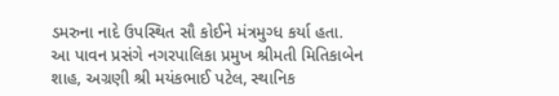ડમરુના નાદે ઉપસ્થિત સૌ કોઈને મંત્રમુગ્ધ કર્યા હતા. આ પાવન પ્રસંગે નગરપાલિકા પ્રમુખ શ્રીમતી મિતિકાબેન શાહ, અગ્રણી શ્રી મયંકભાઈ પટેલ, સ્થાનિક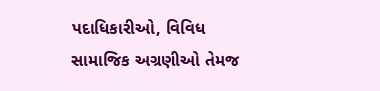પદાધિકારીઓ, વિવિધ સામાજિક અગ્રણીઓ તેમજ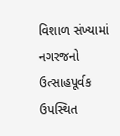વિશાળ સંખ્યામાં નગરજનો ઉત્સાહપૂર્વક ઉપસ્થિત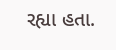રહ્યા હતા.